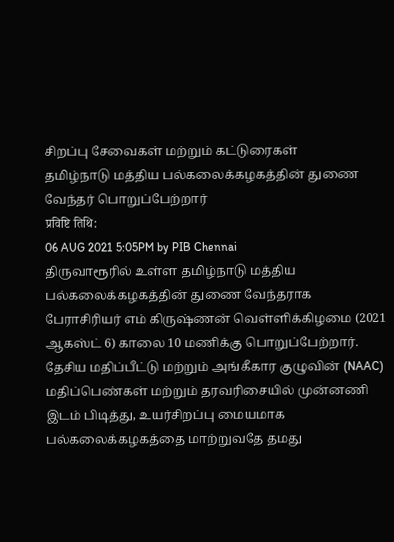சிறப்பு சேவைகள் மற்றும் கட்டுரைகள்
தமிழ்நாடு மத்திய பல்கலைக்கழகத்தின் துணை வேந்தர் பொறுப்பேற்றார்
प्रविष्टि तिथि:
06 AUG 2021 5:05PM by PIB Chennai
திருவாரூரில் உள்ள தமிழ்நாடு மத்திய பல்கலைக்கழகத்தின் துணை வேந்தராக பேராசிரியர் எம் கிருஷ்ணன் வெள்ளிக்கிழமை (2021 ஆகஸ்ட் 6) காலை 10 மணிக்கு பொறுப்பேற்றார்.
தேசிய மதிப்பீட்டு மற்றும் அங்கீகார குழுவின் (NAAC) மதிப்பெண்கள் மற்றும் தரவரிசையில் முன்னணி இடம் பிடித்து, உயர்சிறப்பு மையமாக பல்கலைக்கழகத்தை மாற்றுவதே தமது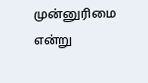முன்னுரிமை என்று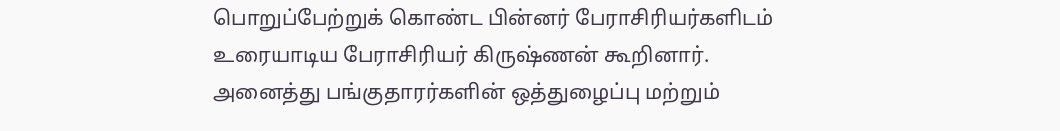பொறுப்பேற்றுக் கொண்ட பின்னர் பேராசிரியர்களிடம் உரையாடிய பேராசிரியர் கிருஷ்ணன் கூறினார்.
அனைத்து பங்குதாரர்களின் ஒத்துழைப்பு மற்றும்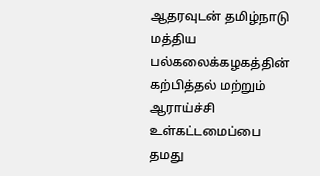ஆதரவுடன் தமிழ்நாடு மத்திய பல்கலைக்கழகத்தின் கற்பித்தல் மற்றும் ஆராய்ச்சி உள்கட்டமைப்பை தமது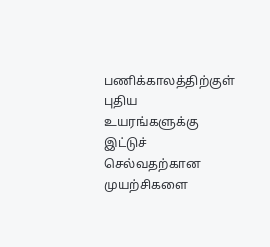பணிக்காலத்திற்குள் புதிய உயரங்களுக்கு இட்டுச் செல்வதற்கான முயற்சிகளை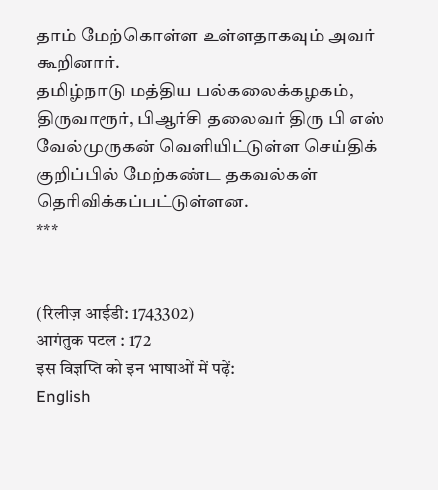தாம் மேற்கொள்ள உள்ளதாகவும் அவர் கூறினார்.
தமிழ்நாடு மத்திய பல்கலைக்கழகம், திருவாரூர், பிஆர்சி தலைவர் திரு பி எஸ் வேல்முருகன் வெளியிட்டுள்ள செய்திக் குறிப்பில் மேற்கண்ட தகவல்கள் தெரிவிக்கப்பட்டுள்ளன.
***


(रिलीज़ आईडी: 1743302)
आगंतुक पटल : 172
इस विज्ञप्ति को इन भाषाओं में पढ़ें:
English